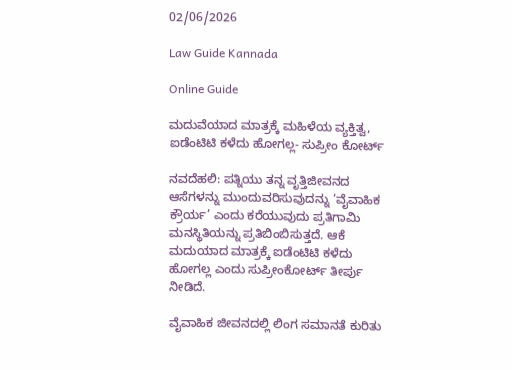02/06/2026

Law Guide Kannada

Online Guide

ಮದುವೆಯಾದ ಮಾತ್ರಕ್ಕೆ ಮಹಿಳೆಯ ವ್ಯಕ್ತಿತ್ವ, ಐಡೆಂಟಿಟಿ ಕಳೆದು ಹೋಗಲ್ಲ- ಸುಪ್ರೀಂ ಕೋರ್ಟ್

ನವದೆಹಲಿ: ಪತ್ನಿಯು ತನ್ನ ವೃತ್ತಿಜೀವನದ ಆಸೆಗಳನ್ನು ಮುಂದುವರಿಸುವುದನ್ನು ‘ವೈವಾಹಿಕ ಕ್ರೌರ್ಯ’ ಎಂದು ಕರೆಯುವುದು ಪ್ರತಿಗಾಮಿ ಮನಸ್ಥಿತಿಯನ್ನು ಪ್ರತಿಬಿಂಬಿಸುತ್ತದೆ. ಆಕೆ ಮದುಯಾದ ಮಾತ್ರಕ್ಕೆ ಐಡೆಂಟಿಟಿ ಕಳೆದು ಹೋಗಲ್ಲ ಎಂದು ಸುಪ್ರೀಂಕೋರ್ಟ್ ತೀರ್ಪು ನೀಡಿದೆ.

ವೈವಾಹಿಕ ಜೀವನದಲ್ಲಿ ಲಿಂಗ ಸಮಾನತೆ ಕುರಿತು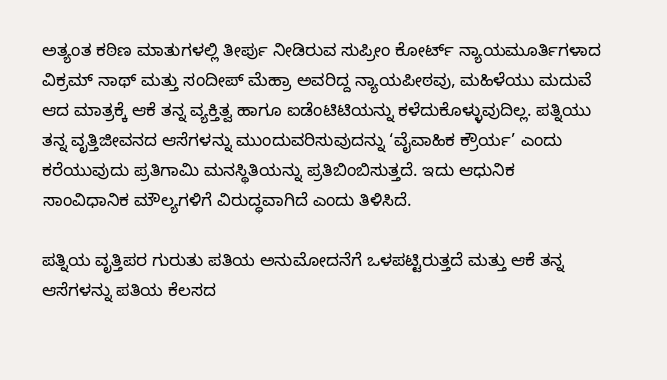ಅತ್ಯಂತ ಕಠಿಣ ಮಾತುಗಳಲ್ಲಿ ತೀರ್ಪು ನೀಡಿರುವ ಸುಪ್ರೀಂ ಕೋರ್ಟ್ ನ್ಯಾಯಮೂರ್ತಿಗಳಾದ ವಿಕ್ರಮ್ ನಾಥ್ ಮತ್ತು ಸಂದೀಪ್ ಮೆಹ್ರಾ ಅವರಿದ್ದ ನ್ಯಾಯಪೀಠವು, ಮಹಿಳೆಯು ಮದುವೆ ಆದ ಮಾತ್ರಕ್ಕೆ ಆಕೆ ತನ್ನ ವ್ಯಕ್ತಿತ್ವ ಹಾಗೂ ಐಡೆಂಟಿಟಿಯನ್ನು ಕಳೆದುಕೊಳ್ಳುವುದಿಲ್ಲ. ಪತ್ನಿಯು ತನ್ನ ವೃತ್ತಿಜೀವನದ ಆಸೆಗಳನ್ನು ಮುಂದುವರಿಸುವುದನ್ನು ‘ವೈವಾಹಿಕ ಕ್ರೌರ್ಯ’ ಎಂದು ಕರೆಯುವುದು ಪ್ರತಿಗಾಮಿ ಮನಸ್ಥಿತಿಯನ್ನು ಪ್ರತಿಬಿಂಬಿಸುತ್ತದೆ. ಇದು ಆಧುನಿಕ ಸಾಂವಿಧಾನಿಕ ಮೌಲ್ಯಗಳಿಗೆ ವಿರುದ್ಧವಾಗಿದೆ ಎಂದು ತಿಳಿಸಿದೆ.

ಪತ್ನಿಯ ವೃತ್ತಿಪರ ಗುರುತು ಪತಿಯ ಅನುಮೋದನೆಗೆ ಒಳಪಟ್ಟಿರುತ್ತದೆ ಮತ್ತು ಆಕೆ ತನ್ನ ಆಸೆಗಳನ್ನು ಪತಿಯ ಕೆಲಸದ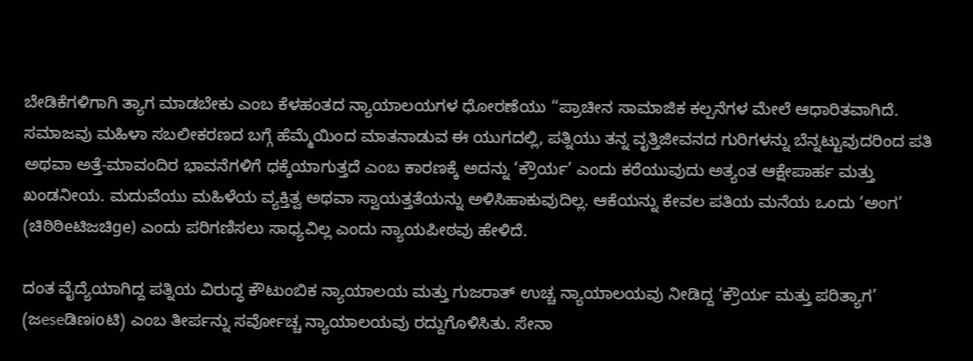ಬೇಡಿಕೆಗಳಿಗಾಗಿ ತ್ಯಾಗ ಮಾಡಬೇಕು ಎಂಬ ಕೆಳಹಂತದ ನ್ಯಾಯಾಲಯಗಳ ಧೋರಣೆಯು “ಪ್ರಾಚೀನ ಸಾಮಾಜಿಕ ಕಲ್ಪನೆಗಳ ಮೇಲೆ ಆಧಾರಿತವಾಗಿದೆ. ಸಮಾಜವು ಮಹಿಳಾ ಸಬಲೀಕರಣದ ಬಗ್ಗೆ ಹೆಮ್ಮೆಯಿಂದ ಮಾತನಾಡುವ ಈ ಯುಗದಲ್ಲಿ, ಪತ್ನಿಯು ತನ್ನ ವೃತ್ತಿಜೀವನದ ಗುರಿಗಳನ್ನು ಬೆನ್ನಟ್ಟುವುದರಿಂದ ಪತಿ ಅಥವಾ ಅತ್ತೆ-ಮಾವಂದಿರ ಭಾವನೆಗಳಿಗೆ ಧಕ್ಕೆಯಾಗುತ್ತದೆ ಎಂಬ ಕಾರಣಕ್ಕೆ ಅದನ್ನು ‘ಕ್ರೌರ್ಯ’ ಎಂದು ಕರೆಯುವುದು ಅತ್ಯಂತ ಆಕ್ಷೇಪಾರ್ಹ ಮತ್ತು ಖಂಡನೀಯ. ಮದುವೆಯು ಮಹಿಳೆಯ ವ್ಯಕ್ತಿತ್ವ ಅಥವಾ ಸ್ವಾಯತ್ತತೆಯನ್ನು ಅಳಿಸಿಹಾಕುವುದಿಲ್ಲ. ಆಕೆಯನ್ನು ಕೇವಲ ಪತಿಯ ಮನೆಯ ಒಂದು ‘ಅಂಗ’ (ಚಿಠಿಠಿeಟಿಜಚಿge) ಎಂದು ಪರಿಗಣಿಸಲು ಸಾಧ್ಯವಿಲ್ಲ ಎಂದು ನ್ಯಾಯಪೀಠವು ಹೇಳಿದೆ.

ದಂತ ವೈದ್ಯೆಯಾಗಿದ್ದ ಪತ್ನಿಯ ವಿರುದ್ಧ ಕೌಟುಂಬಿಕ ನ್ಯಾಯಾಲಯ ಮತ್ತು ಗುಜರಾತ್ ಉಚ್ಚ ನ್ಯಾಯಾಲಯವು ನೀಡಿದ್ದ ‘ಕ್ರೌರ್ಯ ಮತ್ತು ಪರಿತ್ಯಾಗ’ (ಜeseಡಿಣioಟಿ) ಎಂಬ ತೀರ್ಪನ್ನು ಸರ್ವೋಚ್ಚ ನ್ಯಾಯಾಲಯವು ರದ್ದುಗೊಳಿಸಿತು. ಸೇನಾ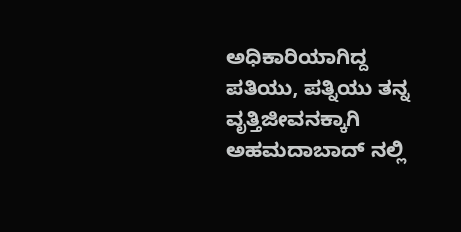ಅಧಿಕಾರಿಯಾಗಿದ್ದ ಪತಿಯು, ಪತ್ನಿಯು ತನ್ನ ವೃತ್ತಿಜೀವನಕ್ಕಾಗಿ ಅಹಮದಾಬಾದ್ ನಲ್ಲಿ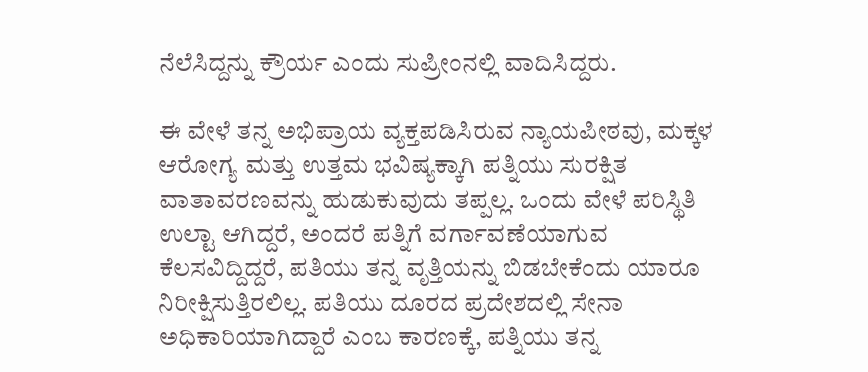ನೆಲೆಸಿದ್ದನ್ನು ಕ್ರೌರ್ಯ ಎಂದು ಸುಪ್ರೀಂನಲ್ಲಿ ವಾದಿಸಿದ್ದರು.

ಈ ವೇಳೆ ತನ್ನ ಅಭಿಪ್ರಾಯ ವ್ಯಕ್ತಪಡಿಸಿರುವ ನ್ಯಾಯಪೀಠವು, ಮಕ್ಕಳ ಆರೋಗ್ಯ ಮತ್ತು ಉತ್ತಮ ಭವಿಷ್ಯಕ್ಕಾಗಿ ಪತ್ನಿಯು ಸುರಕ್ಷಿತ ವಾತಾವರಣವನ್ನು ಹುಡುಕುವುದು ತಪ್ಪಲ್ಲ. ಒಂದು ವೇಳೆ ಪರಿಸ್ಥಿತಿ ಉಲ್ಟಾ ಆಗಿದ್ದರೆ, ಅಂದರೆ ಪತ್ನಿಗೆ ವರ್ಗಾವಣೆಯಾಗುವ ಕೆಲಸವಿದ್ದಿದ್ದರೆ, ಪತಿಯು ತನ್ನ ವೃತ್ತಿಯನ್ನು ಬಿಡಬೇಕೆಂದು ಯಾರೂ ನಿರೀಕ್ಷಿಸುತ್ತಿರಲಿಲ್ಲ. ಪತಿಯು ದೂರದ ಪ್ರದೇಶದಲ್ಲಿ ಸೇನಾ ಅಧಿಕಾರಿಯಾಗಿದ್ದಾರೆ ಎಂಬ ಕಾರಣಕ್ಕೆ, ಪತ್ನಿಯು ತನ್ನ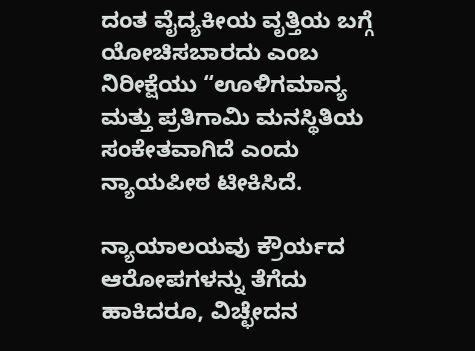ದಂತ ವೈದ್ಯಕೀಯ ವೃತ್ತಿಯ ಬಗ್ಗೆ ಯೋಚಿಸಬಾರದು ಎಂಬ ನಿರೀಕ್ಷೆಯು “ಊಳಿಗಮಾನ್ಯ ಮತ್ತು ಪ್ರತಿಗಾಮಿ ಮನಸ್ಥಿತಿಯ ಸಂಕೇತವಾಗಿದೆ ಎಂದು ನ್ಯಾಯಪೀಠ ಟೀಕಿಸಿದೆ.

ನ್ಯಾಯಾಲಯವು ಕ್ರೌರ್ಯದ ಆರೋಪಗಳನ್ನು ತೆಗೆದು ಹಾಕಿದರೂ, ವಿಚ್ಛೇದನ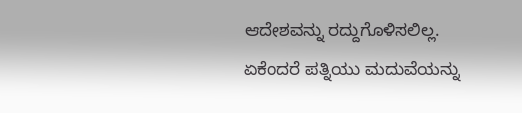ಆದೇಶವನ್ನು ರದ್ದುಗೊಳಿಸಲಿಲ್ಲ. ಏಕೆಂದರೆ ಪತ್ನಿಯು ಮದುವೆಯನ್ನು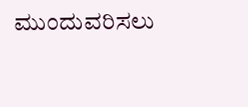ಮುಂದುವರಿಸಲು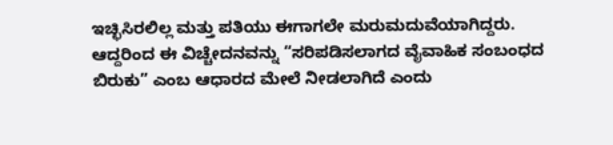ಇಚ್ಛಿಸಿರಲಿಲ್ಲ ಮತ್ತು ಪತಿಯು ಈಗಾಗಲೇ ಮರುಮದುವೆಯಾಗಿದ್ದರು. ಆದ್ದರಿಂದ ಈ ವಿಚ್ಚೇದನವನ್ನು “ಸರಿಪಡಿಸಲಾಗದ ವೈವಾಹಿಕ ಸಂಬಂಧದ ಬಿರುಕು” ಎಂಬ ಆಧಾರದ ಮೇಲೆ ನೀಡಲಾಗಿದೆ ಎಂದು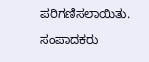ಪರಿಗಣಿಸಲಾಯಿತು.

ಸಂಪಾದಕರು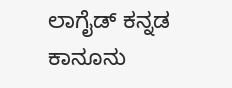ಲಾಗೈಡ್ ಕನ್ನಡ‌ ಕಾನೂನು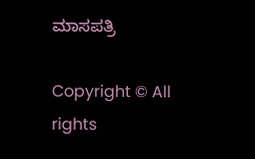ಮಾಸಪತ್ರಿ

Copyright © All rights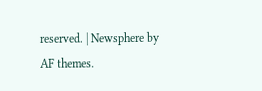reserved. | Newsphere by AF themes.